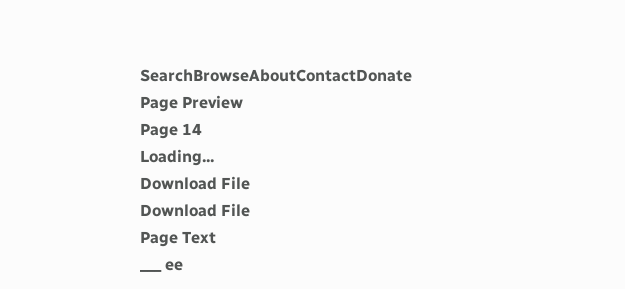SearchBrowseAboutContactDonate
Page Preview
Page 14
Loading...
Download File
Download File
Page Text
___ ee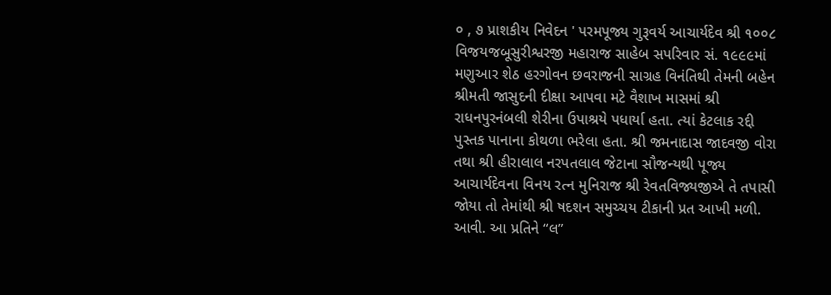૦ , ૭ પ્રાશકીય નિવેદન ' પરમપૂજ્ય ગુરૂવર્ય આચાર્યદેવ શ્રી ૧૦૦૮ વિજયજબૂસુરીશ્વરજી મહારાજ સાહેબ સપરિવાર સં. ૧૯૯૯માં મણુઆર શેઠ હરગોવન છવરાજની સાગ્રહ વિનંતિથી તેમની બહેન શ્રીમતી જાસુદની દીક્ષા આપવા મટે વૈશાખ માસમાં શ્રી રાધનપુરનંબલી શેરીના ઉપાશ્રયે પધાર્યા હતા. ત્યાં કેટલાક રદ્દી પુસ્તક પાનાના કોથળા ભરેલા હતા. શ્રી જમનાદાસ જાદવજી વોરા તથા શ્રી હીરાલાલ નરપતલાલ જેટાના સૌજન્યથી પૂજ્ય આચાર્યદેવના વિનય રત્ન મુનિરાજ શ્રી રેવતવિજ્યજીએ તે તપાસી જોયા તો તેમાંથી શ્રી ષદશન સમુચ્ચય ટીકાની પ્રત આખી મળી. આવી. આ પ્રતિને “લ”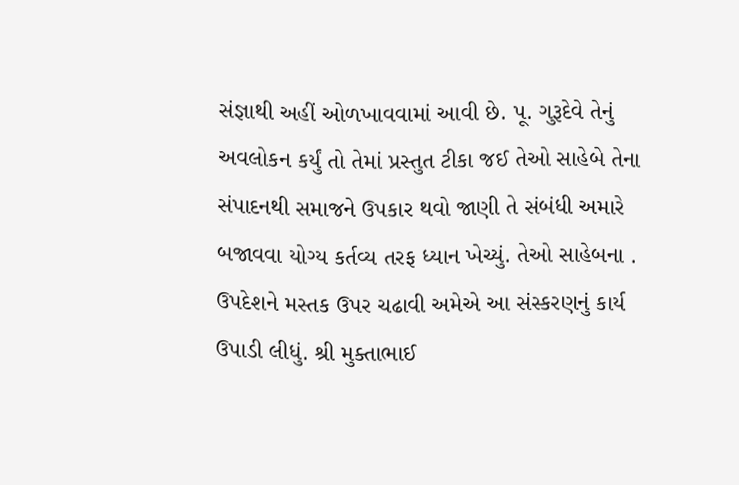સંજ્ઞાથી અહીં ઓળખાવવામાં આવી છે. પૂ. ગુરૂદેવે તેનું અવલોકન કર્યું તો તેમાં પ્રસ્તુત ટીકા જઈ તેઓ સાહેબે તેના સંપાદનથી સમાજને ઉપકાર થવો જાણી તે સંબંધી અમારે બજાવવા યોગ્ય કર્તવ્ય તરફ ધ્યાન ખેચ્યું. તેઓ સાહેબના . ઉપદેશને મસ્તક ઉપર ચઢાવી અમેએ આ સંસ્કરણનું કાર્ય ઉપાડી લીધું. શ્રી મુક્તાભાઈ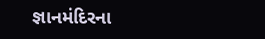જ્ઞાનમંદિરના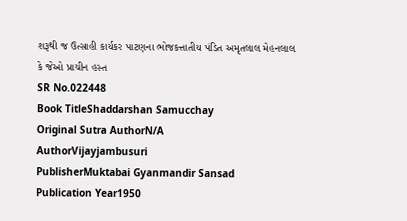શરૂથી જ ઉત્સાહી કાર્યકર પાટણના ભોજકત્તાતીય પંડિત અમૃતલાલ મેહનલાલ કે જેઓ પ્રાચીન હસ્ત
SR No.022448
Book TitleShaddarshan Samucchay
Original Sutra AuthorN/A
AuthorVijayjambusuri
PublisherMuktabai Gyanmandir Sansad
Publication Year1950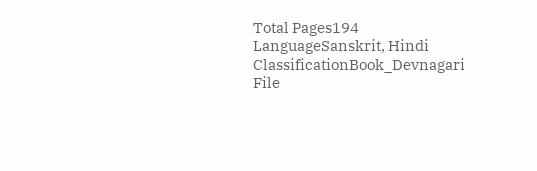Total Pages194
LanguageSanskrit, Hindi
ClassificationBook_Devnagari
File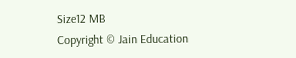Size12 MB
Copyright © Jain Education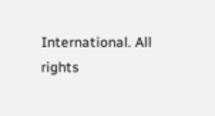International. All rights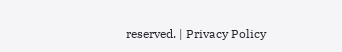reserved. | Privacy Policy